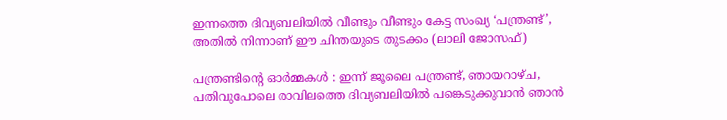ഇന്നത്തെ ദിവ്യബലിയില്‍ വീണ്ടും വീണ്ടും കേട്ട സംഖ്യ ‘പന്ത്രണ്ട്’, അതില്‍ നിന്നാണ് ഈ ചിന്തയുടെ തുടക്കം (ലാലി ജോസഫ്)

പന്ത്രണ്ടിന്റെ ഓര്‍മ്മകള്‍ : ഇന്ന് ജൂലൈ പന്ത്രണ്ട്, ഞായറാഴ്ച, പതിവുപോലെ രാവിലത്തെ ദിവ്യബലിയില്‍ പങ്കെടുക്കുവാന്‍ ഞാന്‍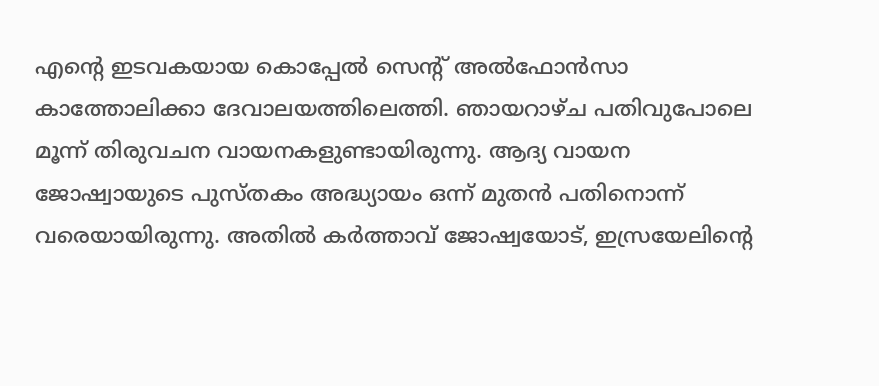എന്റെ ഇടവകയായ കൊപ്പേല്‍ സെന്റ് അല്‍ഫോന്‍സാ കാത്തോലിക്കാ ദേവാലയത്തിലെത്തി. ഞായറാഴ്ച പതിവുപോലെ മൂന്ന് തിരുവചന വായനകളുണ്ടായിരുന്നു. ആദ്യ വായന ജോഷ്വായുടെ പുസ്തകം അദ്ധ്യായം ഒന്ന് മുതന്‍ പതിനൊന്ന് വരെയായിരുന്നു. അതില്‍ കര്‍ത്താവ് ജോഷ്വയോട്, ഇസ്രയേലിന്റെ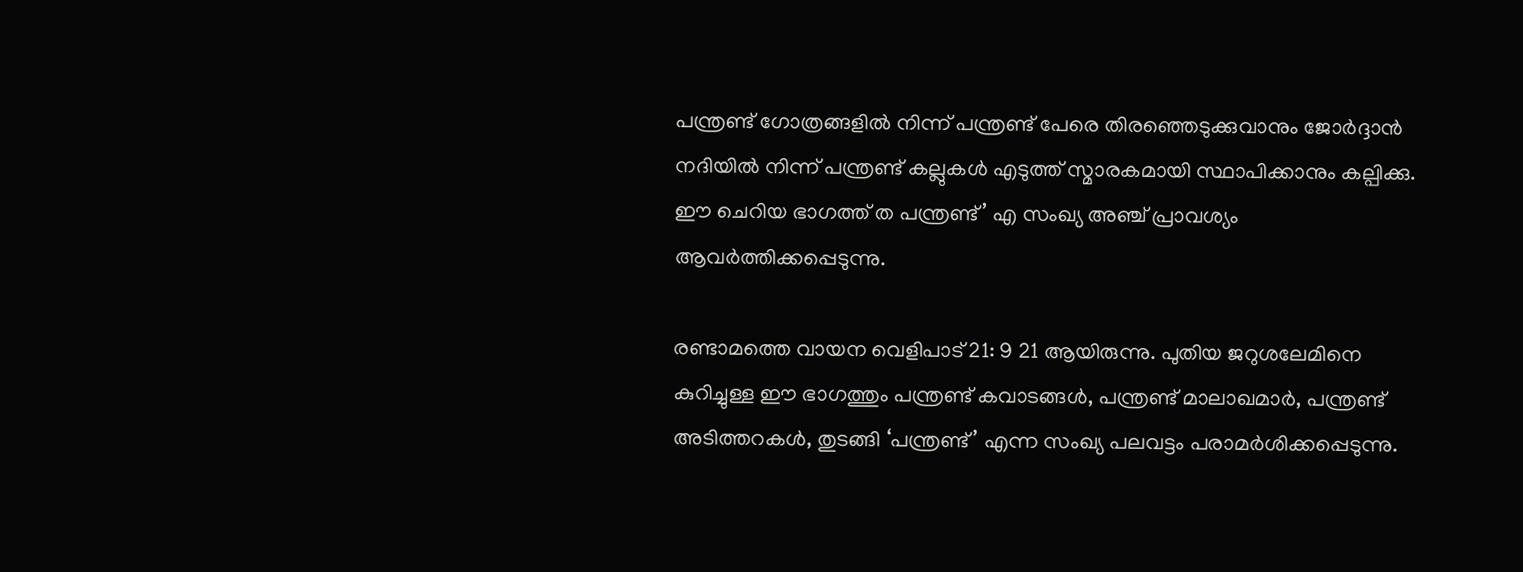പന്ത്രണ്ട് ഗോത്രങ്ങളില്‍ നിന്ന് പന്ത്രണ്ട് പേരെ തിരഞ്ഞെടുക്കുവാനും ജോര്‍ദ്ദാന്‍ നദിയില്‍ നിന്ന് പന്ത്രണ്ട് കല്ലുകള്‍ എടുത്ത് സ്മാരകമായി സ്ഥാപിക്കാനും കല്പിക്കു. ഈ ചെറിയ ഭാഗത്ത് ത പന്ത്രണ്ട്’ എ സംഖ്യ അഞ്ച് പ്രാവശ്യം ആവര്‍ത്തിക്കപ്പെടുന്നു.

രണ്ടാമത്തെ വായന വെളിപാട് 21: 9 21 ആയിരുന്നു. പുതിയ ജറുശലേമിനെ കുറിച്ചുള്ള ഈ ഭാഗത്തും പന്ത്രണ്ട് കവാടങ്ങള്‍, പന്ത്രണ്ട് മാലാഖമാര്‍, പന്ത്രണ്ട് അടിത്തറകള്‍, തുടങ്ങി ‘പന്ത്രണ്ട്’ എന്ന സംഖ്യ പലവട്ടം പരാമര്‍ശിക്കപ്പെടുന്നു.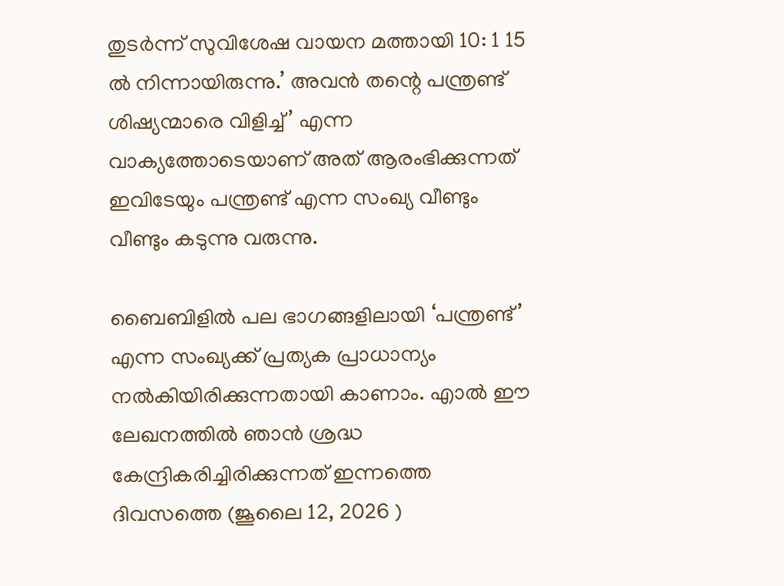തുടര്‍ന്ന് സുവിശേഷ വായന മത്തായി 10: 1 15 ല്‍ നിന്നായിരുന്നു.’ അവന്‍ തന്റെ പന്ത്രണ്ട് ശിഷ്യന്മാരെ വിളിച്ച്’ എന്ന വാക്യത്തോടെയാണ് അത് ആരംഭിക്കുന്നത് ഇവിടേയും പന്ത്രണ്ട് എന്ന സംഖ്യ വീണ്ടും വീണ്ടും കടുന്നു വരുന്നു.

ബൈബിളില്‍ പല ഭാഗങ്ങളിലായി ‘പന്ത്രണ്ട്’ എന്ന സംഖ്യക്ക് പ്രത്യക പ്രാധാന്യം നല്‍കിയിരിക്കുന്നതായി കാണാം. എാല്‍ ഈ ലേഖനത്തില്‍ ഞാന്‍ ശ്രദ്ധ കേന്ദ്രികരിച്ചിരിക്കുന്നത് ഇന്നത്തെ ദിവസത്തെ (ജൂലൈ 12, 2026 )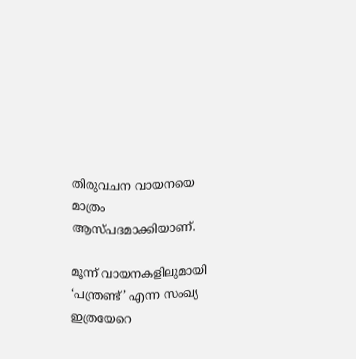തിരുവചന വായനയെ മാത്രം ആസ്പദമാക്കിയാണ്.

മൂന്ന് വായനകളിലുമായി ‘പന്ത്രണ്ട്’ എന്ന സംഖ്യ ഇത്രയേറെ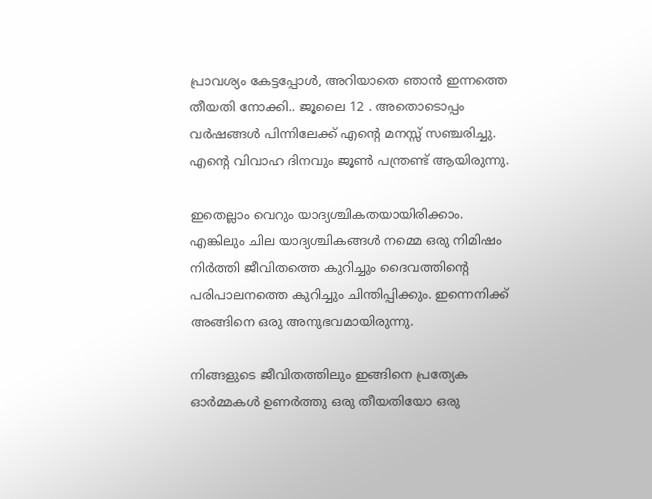പ്രാവശ്യം കേട്ടപ്പോള്‍, അറിയാതെ ഞാന്‍ ഇന്നത്തെ തീയതി നോക്കി.. ജൂലൈ 12 . അതൊടൊപ്പം വര്‍ഷങ്ങള്‍ പിന്നിലേക്ക് എന്റെ മനസ്സ് സഞ്ചരിച്ചു. എന്റെ വിവാഹ ദിനവും ജൂണ്‍ പന്ത്രണ്ട് ആയിരുന്നു.

ഇതെല്ലാം വെറും യാദ്യശ്ചികതയായിരിക്കാം. എങ്കിലും ചില യാദ്യശ്ചികങ്ങള്‍ നമ്മെ ഒരു നിമിഷം നിര്‍ത്തി ജീവിതത്തെ കുറിച്ചും ദൈവത്തിന്റെ പരിപാലനത്തെ കുറിച്ചും ചിന്തിപ്പിക്കും. ഇന്നെനിക്ക് അങ്ങിനെ ഒരു അനുഭവമായിരുന്നു.

നിങ്ങളുടെ ജീവിതത്തിലും ഇങ്ങിനെ പ്രത്യേക ഓര്‍മ്മകള്‍ ഉണര്‍ത്തു ഒരു തീയതിയോ ഒരു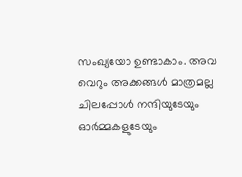സംഖ്യയോ ഉണ്ടാകാം. അവ വെറും അക്കങ്ങള്‍ മാത്രമല്ല ചിലപ്പോള്‍ നന്ദിയുടേയും ഓര്‍മ്മകളുടേയും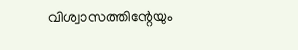വിശ്വാസത്തിന്റേയും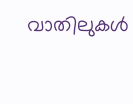വാതിലുകള്‍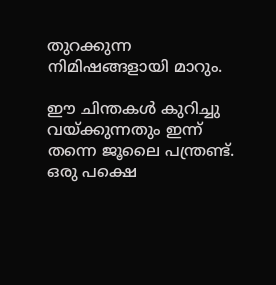തുറക്കുന്ന നിമിഷങ്ങളായി മാറും.

ഈ ചിന്തകള്‍ കുറിച്ചു വയ്ക്കുന്നതും ഇന്ന് തന്നെ ജൂലൈ പന്ത്രണ്ട്. ഒരു പക്ഷെ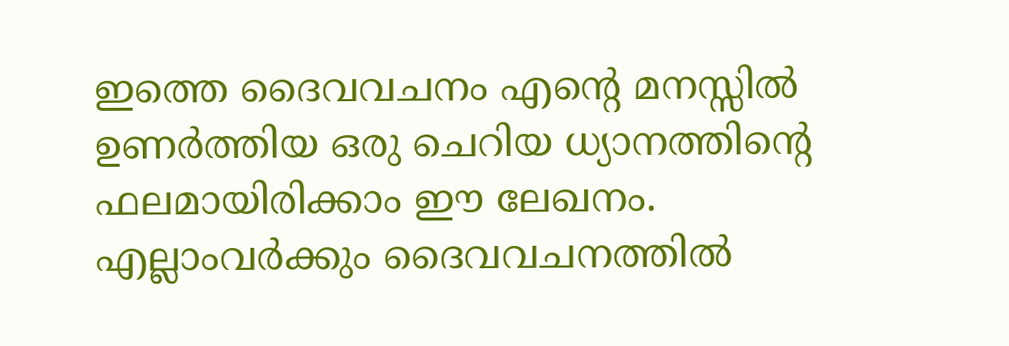ഇത്തെ ദൈവവചനം എന്റെ മനസ്സില്‍ ഉണര്‍ത്തിയ ഒരു ചെറിയ ധ്യാനത്തിന്റെ ഫലമായിരിക്കാം ഈ ലേഖനം. എല്ലാംവര്‍ക്കും ദൈവവചനത്തില്‍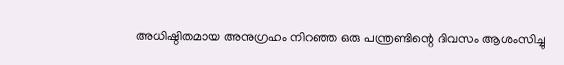അധിഷ്ഠിതമായ അനുഗ്രഹം നിറഞ്ഞ ഒരു പന്ത്രണ്ടിന്റെ ദിവസം ആശംസിച്ചു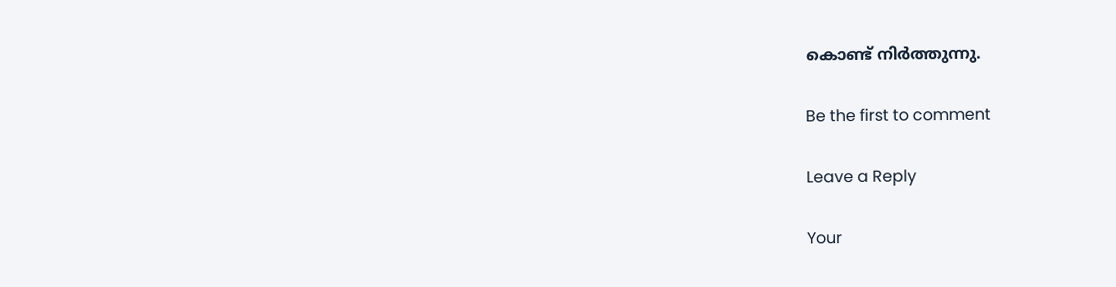കൊണ്ട് നിര്‍ത്തുന്നു.

Be the first to comment

Leave a Reply

Your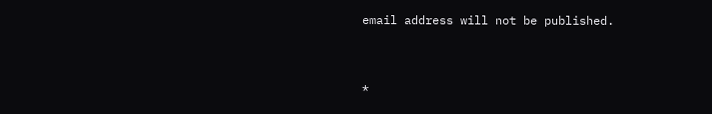email address will not be published.


*